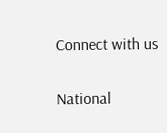Connect with us

National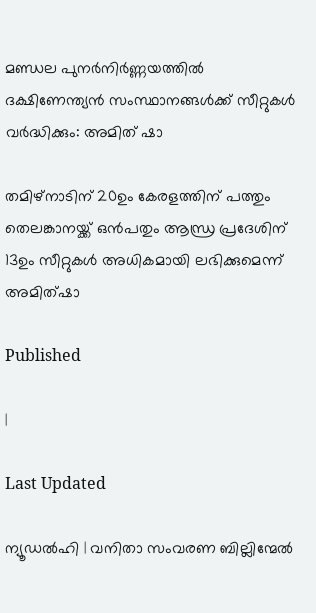മണ്ഡല പുനർനിർണ്ണയത്തിൽ ദക്ഷിണേന്ത്യൻ സംസ്ഥാനങ്ങൾക്ക് സീറ്റുകൾ വർദ്ധിക്കും: അമിത് ഷാ

തമിഴ്നാടിന് 20ഉം കേരളത്തിന് പത്തും തെലങ്കാനയ്ക്ക് ഒൻപതും ആന്ധ്ര പ്രദേശിന് 13ഉം സീറ്റുകൾ അധികമായി ലഭിക്കുമെന്ന് അമിത്ഷാ

Published

|

Last Updated

ന്യൂഡൽഹി | വനിതാ സംവരണ ബില്ലിന്മേൽ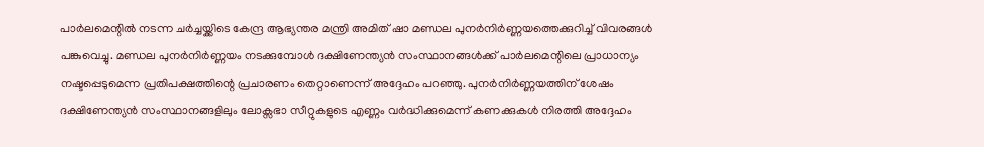പാർലമെന്റിൽ നടന്ന ചർച്ചയ്ക്കിടെ കേന്ദ്ര ആഭ്യന്തര മന്ത്രി അമിത് ഷാ മണ്ഡല പുനർനിർണ്ണയത്തെക്കുറിച്ച് വിവരങ്ങൾ പങ്കുവെച്ചു. മണ്ഡല പുനർനിർണ്ണയം നടക്കുമ്പോൾ ദക്ഷിണേന്ത്യൻ സംസ്ഥാനങ്ങൾക്ക് പാർലമെന്റിലെ പ്രാധാന്യം നഷ്ടപ്പെടുമെന്ന പ്രതിപക്ഷത്തിന്റെ പ്രചാരണം തെറ്റാണെന്ന് അദ്ദേഹം പറഞ്ഞു. പുനർനിർണ്ണയത്തിന് ശേഷം ദക്ഷിണേന്ത്യൻ സംസ്ഥാനങ്ങളിലും ലോക്സഭാ സീറ്റുകളുടെ എണ്ണം വർദ്ധിക്കുമെന്ന് കണക്കുകൾ നിരത്തി അദ്ദേഹം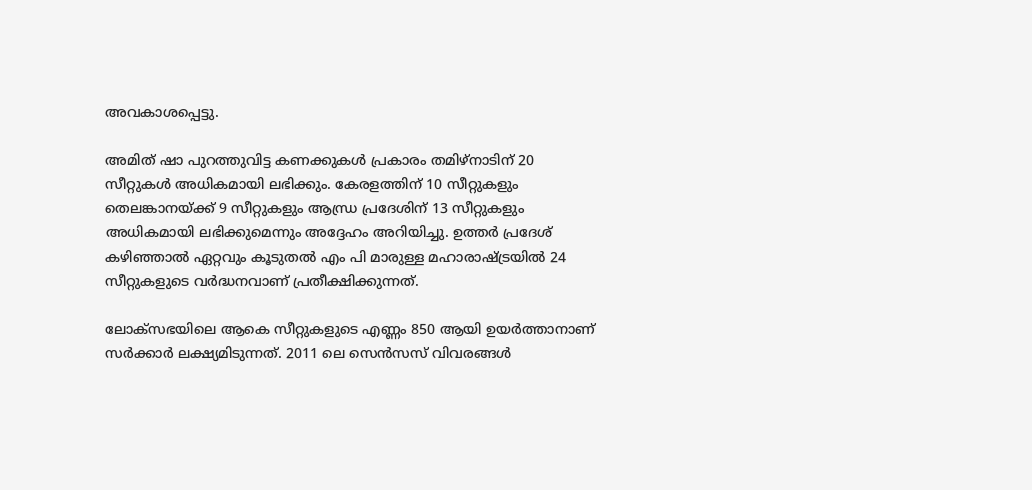അവകാശപ്പെട്ടു.

അമിത് ഷാ പുറത്തുവിട്ട കണക്കുകൾ പ്രകാരം തമിഴ്‌നാടിന് 20 സീറ്റുകൾ അധികമായി ലഭിക്കും. കേരളത്തിന് 10 സീറ്റുകളും തെലങ്കാനയ്ക്ക് 9 സീറ്റുകളും ആന്ധ്ര പ്രദേശിന് 13 സീറ്റുകളും അധികമായി ലഭിക്കുമെന്നും അദ്ദേഹം അറിയിച്ചു. ഉത്തർ പ്രദേശ് കഴിഞ്ഞാൽ ഏറ്റവും കൂടുതൽ എം പി മാരുള്ള മഹാരാഷ്ട്രയിൽ 24 സീറ്റുകളുടെ വർദ്ധനവാണ് പ്രതീക്ഷിക്കുന്നത്.

ലോക്സഭയിലെ ആകെ സീറ്റുകളുടെ എണ്ണം 850 ആയി ഉയർത്താനാണ് സർക്കാർ ലക്ഷ്യമിടുന്നത്. 2011 ലെ സെൻസസ് വിവരങ്ങൾ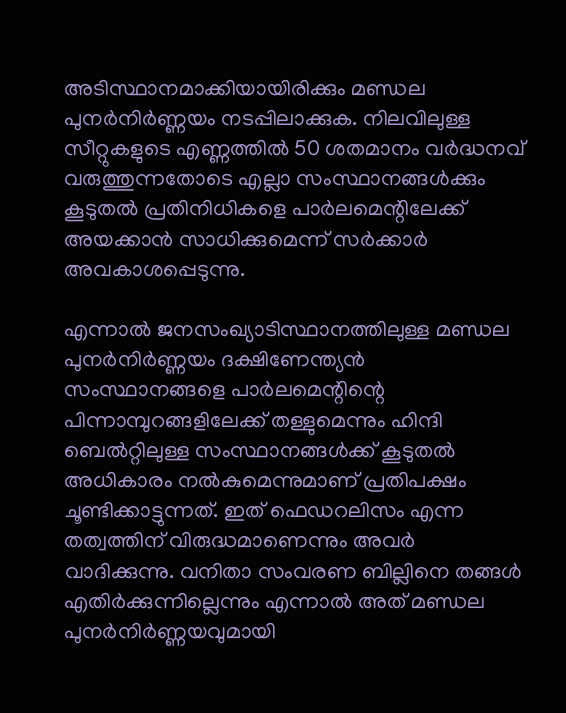അടിസ്ഥാനമാക്കിയായിരിക്കും മണ്ഡല പുനർനിർണ്ണയം നടപ്പിലാക്കുക. നിലവിലുള്ള സീറ്റുകളുടെ എണ്ണത്തിൽ 50 ശതമാനം വർദ്ധനവ് വരുത്തുന്നതോടെ എല്ലാ സംസ്ഥാനങ്ങൾക്കും കൂടുതൽ പ്രതിനിധികളെ പാർലമെന്റിലേക്ക് അയക്കാൻ സാധിക്കുമെന്ന് സർക്കാർ അവകാശപ്പെടുന്നു.

എന്നാൽ ജനസംഖ്യാടിസ്ഥാനത്തിലുള്ള മണ്ഡല പുനർനിർണ്ണയം ദക്ഷിണേന്ത്യൻ സംസ്ഥാനങ്ങളെ പാർലമെന്റിന്റെ പിന്നാമ്പുറങ്ങളിലേക്ക് തള്ളുമെന്നും ഹിന്ദി ബെൽറ്റിലുള്ള സംസ്ഥാനങ്ങൾക്ക് കൂടുതൽ അധികാരം നൽകുമെന്നുമാണ് പ്രതിപക്ഷം ചൂണ്ടിക്കാട്ടുന്നത്. ഇത് ഫെഡറലിസം എന്ന തത്വത്തിന് വിരുദ്ധമാണെന്നും അവർ വാദിക്കുന്നു. വനിതാ സംവരണ ബില്ലിനെ തങ്ങൾ എതിർക്കുന്നില്ലെന്നും എന്നാൽ അത് മണ്ഡല പുനർനിർണ്ണയവുമായി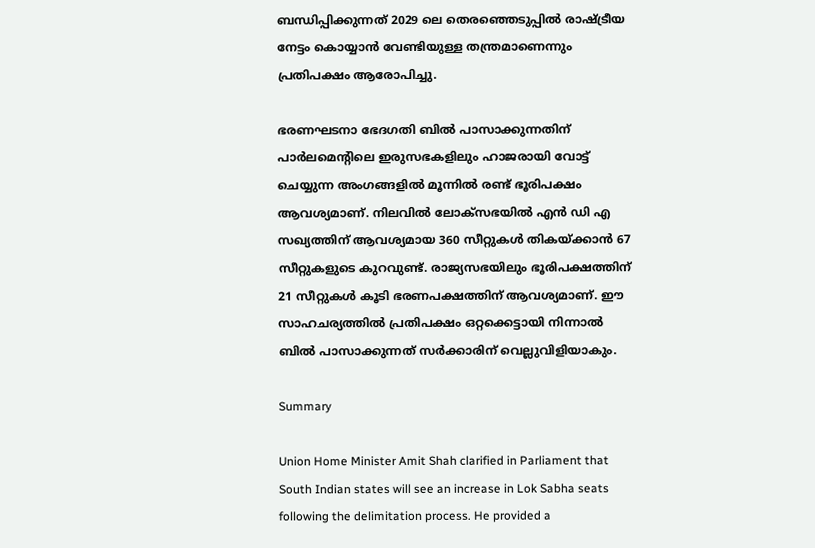ബന്ധിപ്പിക്കുന്നത് 2029 ലെ തെരഞ്ഞെടുപ്പിൽ രാഷ്ട്രീയ നേട്ടം കൊയ്യാൻ വേണ്ടിയുള്ള തന്ത്രമാണെന്നും പ്രതിപക്ഷം ആരോപിച്ചു.

ഭരണഘടനാ ഭേദഗതി ബിൽ പാസാക്കുന്നതിന് പാർലമെന്റിലെ ഇരുസഭകളിലും ഹാജരായി വോട്ട് ചെയ്യുന്ന അംഗങ്ങളിൽ മൂന്നിൽ രണ്ട് ഭൂരിപക്ഷം ആവശ്യമാണ്. നിലവിൽ ലോക്സഭയിൽ എൻ ഡി എ സഖ്യത്തിന് ആവശ്യമായ 360 സീറ്റുകൾ തികയ്ക്കാൻ 67 സീറ്റുകളുടെ കുറവുണ്ട്. രാജ്യസഭയിലും ഭൂരിപക്ഷത്തിന് 21 സീറ്റുകൾ കൂടി ഭരണപക്ഷത്തിന് ആവശ്യമാണ്. ഈ സാഹചര്യത്തിൽ പ്രതിപക്ഷം ഒറ്റക്കെട്ടായി നിന്നാൽ ബിൽ പാസാക്കുന്നത് സർക്കാരിന് വെല്ലുവിളിയാകും.

Summary

Union Home Minister Amit Shah clarified in Parliament that South Indian states will see an increase in Lok Sabha seats following the delimitation process. He provided a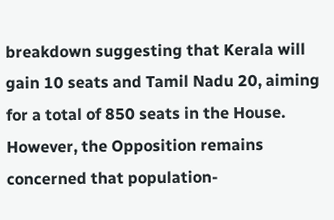breakdown suggesting that Kerala will gain 10 seats and Tamil Nadu 20, aiming for a total of 850 seats in the House. However, the Opposition remains concerned that population-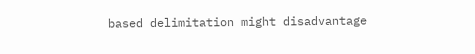based delimitation might disadvantage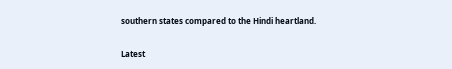southern states compared to the Hindi heartland.

Latest